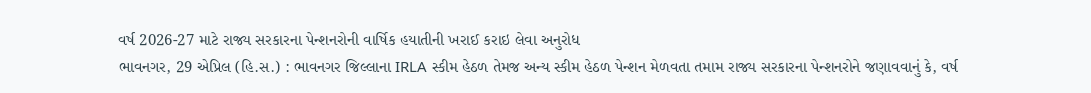વર્ષ 2026-27 માટે રાજ્ય સરકારના પેન્શનરોની વાર્ષિક હયાતીની ખરાઈ કરાઇ લેવા અનુરોધ
ભાવનગર, 29 એપ્રિલ (હિ.સ.) : ભાવનગર જિલ્લાના IRLA સ્કીમ હેઠળ તેમજ અન્ય સ્કીમ હેઠળ પેન્શન મેળવતા તમામ રાજ્ય સરકારના પેન્શનરોને જણાવવાનું કે, વર્ષ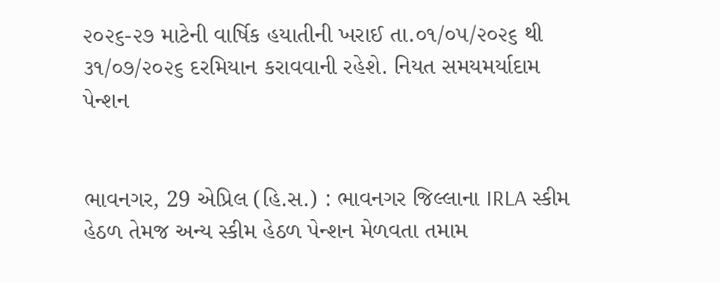૨૦૨૬-૨૭ માટેની વાર્ષિક હયાતીની ખરાઈ તા.૦૧/૦૫/૨૦૨૬ થી ૩૧/૦૭/૨૦૨૬ દરમિયાન કરાવવાની રહેશે. નિયત સમયમર્યાદામ
પેન્શન


ભાવનગર, 29 એપ્રિલ (હિ.સ.) : ભાવનગર જિલ્લાના IRLA સ્કીમ હેઠળ તેમજ અન્ય સ્કીમ હેઠળ પેન્શન મેળવતા તમામ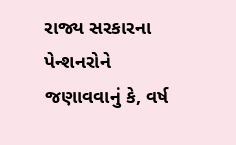રાજ્ય સરકારના પેન્શનરોને જણાવવાનું કે, વર્ષ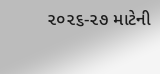૨૦૨૬-૨૭ માટેની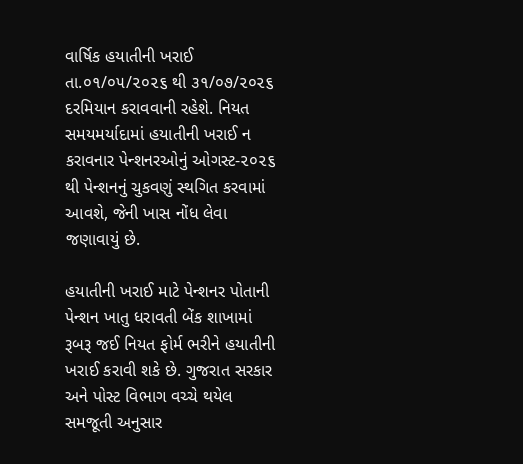વાર્ષિક હયાતીની ખરાઈ તા.૦૧/૦૫/૨૦૨૬ થી ૩૧/૦૭/૨૦૨૬ દરમિયાન કરાવવાની રહેશે. નિયત સમયમર્યાદામાં હયાતીની ખરાઈ ન કરાવનાર પેન્શનરઓનું ઓગસ્ટ-૨૦૨૬ થી પેન્શનનું ચુકવણું સ્થગિત કરવામાં આવશે, જેની ખાસ નોંધ લેવા જણાવાયું છે.

હયાતીની ખરાઈ માટે પેન્શનર પોતાની પેન્શન ખાતુ ધરાવતી બેંક શાખામાં રૂબરૂ જઈ નિયત ફોર્મ ભરીને હયાતીની ખરાઈ કરાવી શકે છે. ગુજરાત સરકાર અને પોસ્ટ વિભાગ વચ્ચે થયેલ સમજૂતી અનુસાર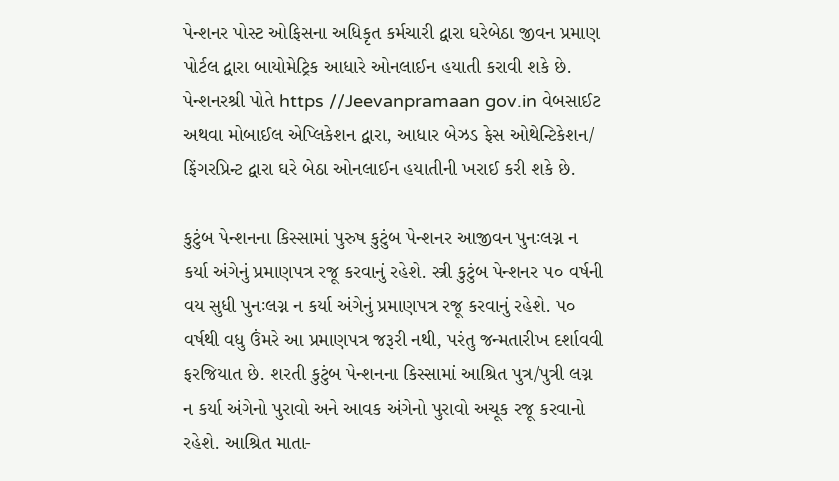પેન્શનર પોસ્ટ ઓફિસના અધિકૃત કર્મચારી દ્વારા ઘરેબેઠા જીવન પ્રમાણ પોર્ટલ દ્વારા બાયોમેટ્રિક આધારે ઓનલાઈન હયાતી કરાવી શકે છે. પેન્શનરશ્રી પોતે https //Jeevanpramaan gov.in વેબસાઈટ અથવા મોબાઈલ એપ્લિકેશન દ્વારા, આધાર બેઝડ ફેસ ઓથેન્ટિકેશન/ ફિંગરપ્રિન્ટ દ્વારા ઘરે બેઠા ઓનલાઈન હયાતીની ખરાઈ કરી શકે છે.

કુટુંબ પેન્શનના કિસ્સામાં પુરુષ કુટુંબ પેન્શનર આજીવન પુનઃલગ્ન ન કર્યા અંગેનું પ્રમાણપત્ર રજૂ કરવાનું રહેશે. સ્ત્રી કુટુંબ પેન્શનર ૫૦ વર્ષની વય સુધી પુનઃલગ્ન ન કર્યા અંગેનું પ્રમાણપત્ર રજૂ કરવાનું રહેશે. ૫૦ વર્ષથી વધુ ઉંમરે આ પ્રમાણપત્ર જરૂરી નથી, પરંતુ જન્મતારીખ દર્શાવવી ફરજિયાત છે. શરતી કુટુંબ પેન્શનના કિસ્સામાં આશ્રિત પુત્ર/પુત્રી લગ્ન ન કર્યા અંગેનો પુરાવો અને આવક અંગેનો પુરાવો અચૂક રજૂ કરવાનો રહેશે. આશ્રિત માતા-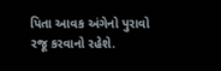પિતા આવક અંગેનો પુરાવો રજૂ કરવાનો રહેશે.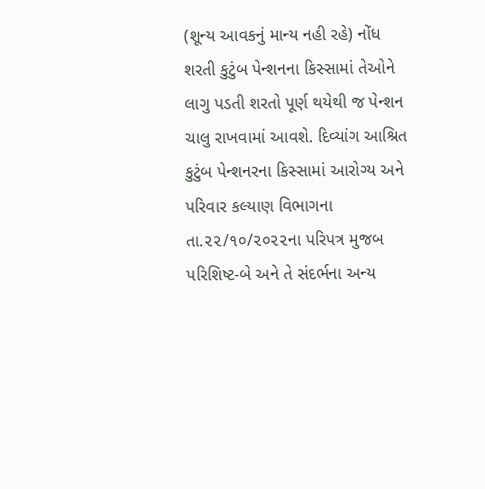(શૂન્ય આવકનું માન્ય નહી રહે) નોંધ શરતી કુટુંબ પેન્શનના કિસ્સામાં તેઓને લાગુ પડતી શરતો પૂર્ણ થયેથી જ પેન્શન ચાલુ રાખવામાં આવશે. દિવ્યાંગ આશ્રિત કુટુંબ પેન્શનરના કિસ્સામાં આરોગ્ય અને પરિવાર કલ્યાણ વિભાગના તા.૨૨/૧૦/૨૦૨૨ના પરિપત્ર મુજબ પરિશિષ્ટ-બે અને તે સંદર્ભના અન્ય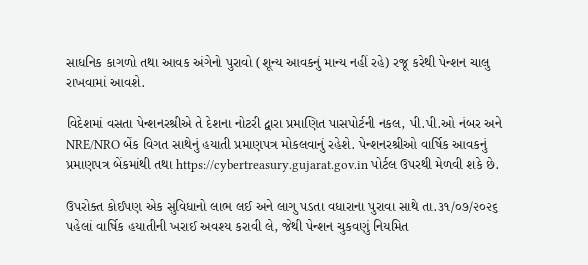સાધનિક કાગળો તથા આવક અંગેનો પુરાવો (શૂન્ય આવકનું માન્ય નહીં રહે) રજૂ કરેથી પેન્શન ચાલુ રાખવામાં આવશે.

વિદેશમાં વસતા પેન્શનરશ્રીએ તે દેશના નોટરી દ્વારા પ્રમાણિત પાસપોર્ટની નકલ, પી.પી.ઓ નંબર અને NRE/NRO બેંક વિગત સાથેનું હયાતી પ્રમાણપત્ર મોકલવાનું રહેશે. પેન્શનરશ્રીઓ વાર્ષિક આવકનું પ્રમાણપત્ર બેંકમાંથી તથા https://cybertreasury.gujarat.gov.in પોર્ટલ ઉપરથી મેળવી શકે છે.

ઉપરોક્ત કોઈપણ એક સુવિધાનો લાભ લઈ અને લાગુ પડતા વધારાના પુરાવા સાથે તા.૩૧/૦૭/૨૦૨૬ પહેલાં વાર્ષિક હયાતીની ખરાઈ અવશ્ય કરાવી લે, જેથી પેન્શન ચુકવણું નિયમિત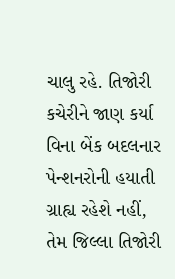ચાલુ રહે. તિજોરી કચેરીને જાણ કર્યા વિના બેંક બદલનાર પેન્શનરોની હયાતી ગ્રાહ્ય રહેશે નહીં, તેમ જિલ્લા તિજોરી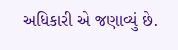અધિકારી એ જણાવ્યું છે.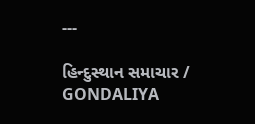---

હિન્દુસ્થાન સમાચાર / GONDALIYA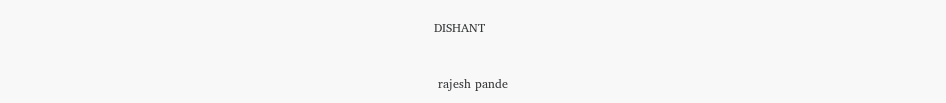DISHANT


 rajesh pande